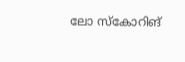ലോ സ്കോറിങ്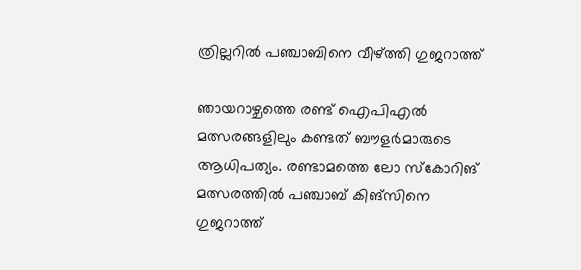ത്രില്ലറിൽ പഞ്ചാബിനെ വീഴ്ത്തി ഗുജറാത്ത്

ഞായറാഴ്ചത്തെ രണ്ട് ഐപിഎൽ മത്സരങ്ങളിലും കണ്ടത് ബൗളർമാരുടെ ആധിപത്യം. രണ്ടാമത്തെ ലോ സ്കോറിങ് മത്സരത്തിൽ പഞ്ചാബ് കിങ്സിനെ ഗുജറാത്ത്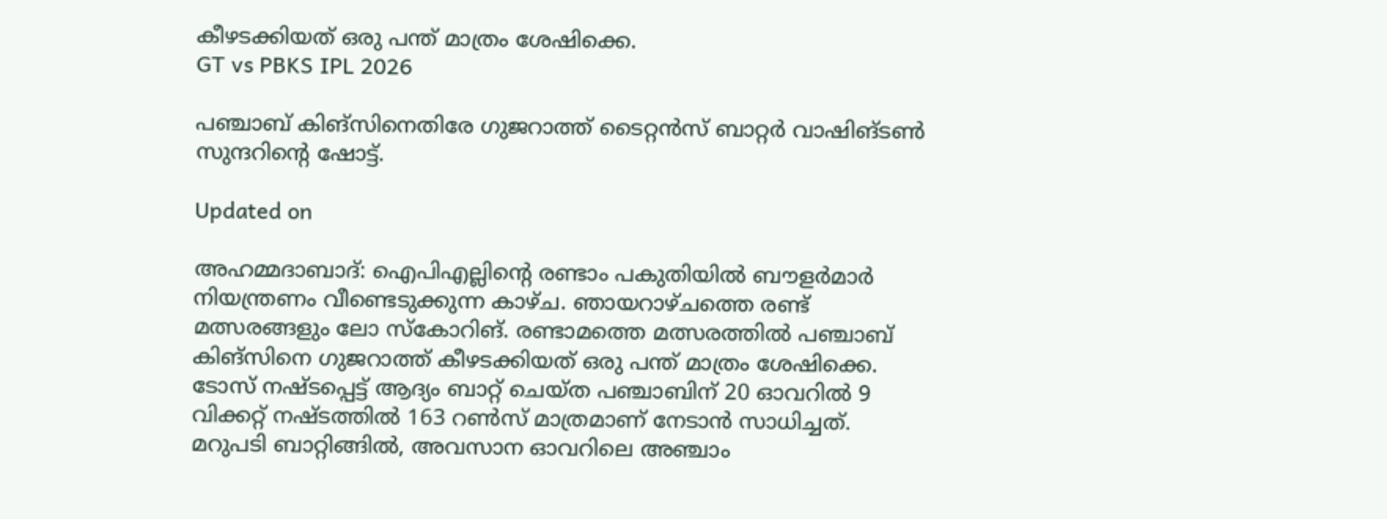കീഴടക്കിയത് ഒരു പന്ത് മാത്രം ശേഷിക്കെ.
GT vs PBKS IPL 2026

പഞ്ചാബ് കിങ്സിനെതിരേ ഗുജറാത്ത് ടൈറ്റൻസ് ബാറ്റർ വാഷിങ്ടൺ സുന്ദറിന്‍റെ ഷോട്ട്.

Updated on

അഹമ്മദാബാദ്: ഐപിഎല്ലിന്‍റെ രണ്ടാം പകുതിയിൽ ബൗളർമാർ നിയന്ത്രണം വീണ്ടെടുക്കുന്ന കാഴ്ച. ഞായറാഴ്ചത്തെ രണ്ട് മത്സരങ്ങളും ലോ സ്കോറിങ്. രണ്ടാമത്തെ മത്സരത്തിൽ പഞ്ചാബ് കിങ്സിനെ ഗുജറാത്ത് കീഴടക്കിയത് ഒരു പന്ത് മാത്രം ശേഷിക്കെ. ടോസ് നഷ്ടപ്പെട്ട് ആദ്യം ബാറ്റ് ചെയ്ത പഞ്ചാബിന് 20 ഓവറിൽ 9 വിക്കറ്റ് നഷ്ടത്തിൽ 163 റൺസ് മാത്രമാണ് നേടാൻ സാധിച്ചത്. മറുപടി ബാറ്റിങ്ങിൽ, അവസാന ഓവറിലെ അഞ്ചാം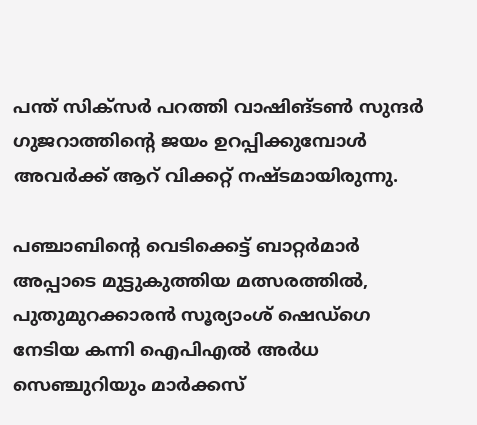പന്ത് സിക്സർ പറത്തി വാഷിങ്ടൺ സുന്ദർ ഗുജറാത്തിന്‍റെ ജയം ഉറപ്പിക്കുമ്പോൾ അവർക്ക് ആറ് വിക്കറ്റ് നഷ്ടമായിരുന്നു.

പഞ്ചാബിന്‍റെ വെടിക്കെട്ട് ബാറ്റർമാർ അപ്പാടെ മുട്ടുകുത്തിയ മത്സരത്തിൽ, പുതുമുറക്കാരൻ സൂര്യാംശ് ഷെഡ്ഗെ നേടിയ കന്നി ഐപിഎൽ അർധ സെഞ്ചുറിയും മാർക്കസ്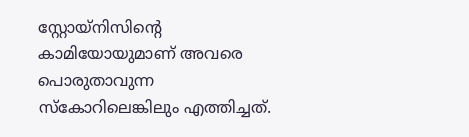സ്റ്റോയ്നിസിന്‍റെ കാമിയോയുമാണ് അവരെ പൊരുതാവുന്ന സ്കോറിലെങ്കിലും എത്തിച്ചത്.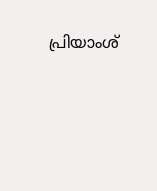പ്രിയാംശ്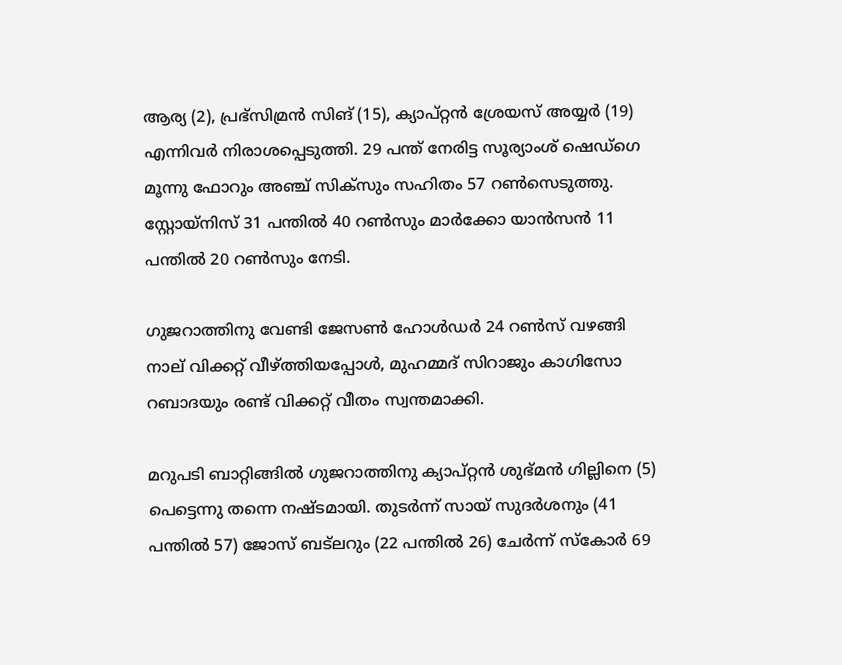ആര്യ (2), പ്രഭ്സിമ്രൻ സിങ് (15), ക്യാപ്റ്റൻ ശ്രേയസ് അയ്യർ (19) എന്നിവർ നിരാശപ്പെടുത്തി. 29 പന്ത് നേരിട്ട സൂര്യാംശ് ഷെഡ്ഗെ മൂന്നു ഫോറും അഞ്ച് സിക്സും സഹിതം 57 റൺസെടുത്തു. സ്റ്റോയ്നിസ് 31 പന്തിൽ 40 റൺസും മാർക്കോ യാൻസൻ 11 പന്തിൽ 20 റൺസും നേടി.

ഗുജറാത്തിനു വേണ്ടി ജേസൺ ഹോൾഡർ 24 റൺസ് വഴങ്ങി നാല് വിക്കറ്റ് വീഴ്ത്തിയപ്പോൾ, മുഹമ്മദ് സിറാജും കാഗിസോ റബാദയും രണ്ട് വിക്കറ്റ് വീതം സ്വന്തമാക്കി.

മറുപടി ബാറ്റിങ്ങിൽ ഗുജറാത്തിനു ക്യാപ്റ്റന്‍ ശുഭ്മൻ ഗില്ലിനെ (5) പെട്ടെന്നു തന്നെ നഷ്ടമായി. തുടർന്ന് സായ് സുദർശനും (41 പന്തിൽ 57) ജോസ് ബട്ലറും (22 പന്തിൽ 26) ചേർന്ന് സ്കോർ 69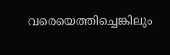വരെയെത്തിച്ചെങ്കിലും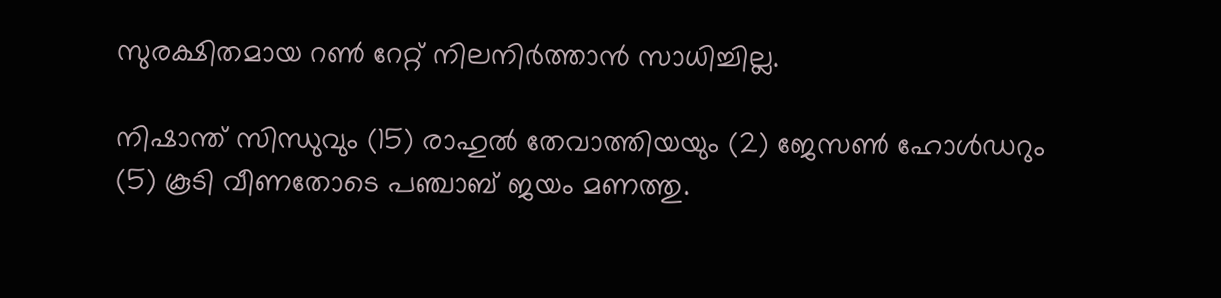സുരക്ഷിതമായ റൺ റേറ്റ് നിലനിർത്താൻ സാധിച്ചില്ല.

നിഷാന്ത് സിന്ധുവും (15) രാഹുൽ തേവാത്തിയയും (2) ജേസൺ ഹോൾഡറും (5) കൂടി വീണതോടെ പഞ്ചാബ് ജയം മണത്തു.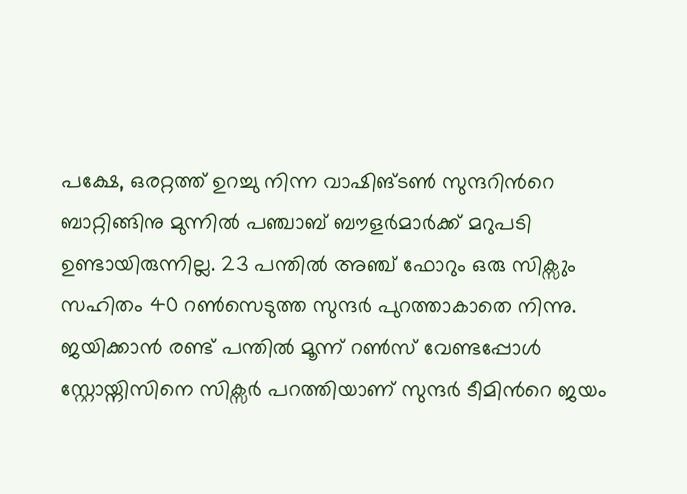പക്ഷേ, ഒരറ്റത്ത് ഉറച്ചു നിന്ന വാഷിങ്ടൺ സുന്ദറിന്‍റെ ബാറ്റിങ്ങിനു മുന്നിൽ പഞ്ചാബ് ബൗളർമാർക്ക് മറുപടി ഉണ്ടായിരുന്നില്ല. 23 പന്തിൽ അഞ്ച് ഫോറും ഒരു സിക്സും സഹിതം 40 റൺസെടുത്ത സുന്ദർ പുറത്താകാതെ നിന്നു. ജയിക്കാൻ രണ്ട് പന്തിൽ മൂന്ന് റൺസ് വേണ്ടപ്പോൾ സ്റ്റോയ്നിസിനെ സിക്സർ പറത്തിയാണ് സുന്ദർ ടീമിന്‍റെ ജയം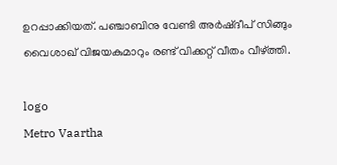ഉറപ്പാക്കിയത്. പഞ്ചാബിനു വേണ്ടി അർഷ്ദീപ് സിങ്ങും വൈശാഖ് വിജയകുമാറും രണ്ട് വിക്കറ്റ് വീതം വീഴ്ത്തി.

logo
Metro Vaartha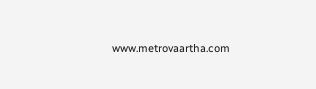www.metrovaartha.com